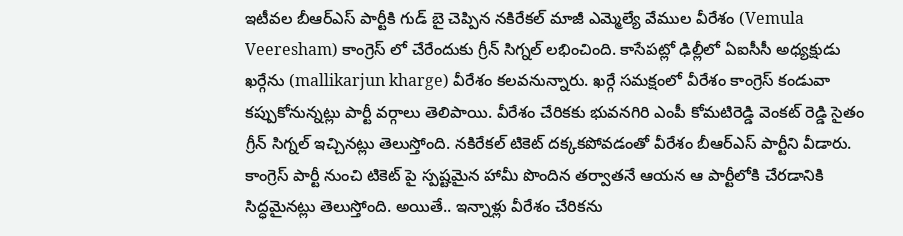ఇటీవల బీఆర్ఎస్ పార్టీకి గుడ్ బై చెప్పిన నకిరేకల్ మాజీ ఎమ్మెల్యే వేముల వీరేశం (Vemula Veeresham) కాంగ్రెస్ లో చేరేందుకు గ్రీన్ సిగ్నల్ లభించింది. కాసేపట్లో ఢిల్లీలో ఏఐసీసీ అధ్యక్షుడు ఖర్గేను (mallikarjun kharge) వీరేశం కలవనున్నారు. ఖర్గే సమక్షంలో వీరేశం కాంగ్రెస్ కండువా కప్పుకోనున్నట్లు పార్టీ వర్గాలు తెలిపాయి. వీరేశం చేరికకు భువనగిరి ఎంపీ కోమటిరెడ్డి వెంకట్ రెడ్డి సైతం గ్రీన్ సిగ్నల్ ఇచ్చినట్లు తెలుస్తోంది. నకిరేకల్ టికెట్ దక్కకపోవడంతో వీరేశం బీఆర్ఎస్ పార్టీని వీడారు. కాంగ్రెస్ పార్టీ నుంచి టికెట్ పై స్పష్టమైన హామీ పొందిన తర్వాతనే ఆయన ఆ పార్టీలోకి చేరడానికి సిద్ధమైనట్లు తెలుస్తోంది. అయితే.. ఇన్నాళ్లు వీరేశం చేరికను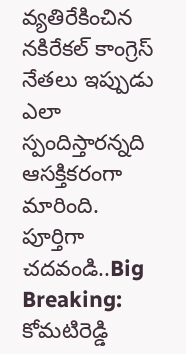వ్యతిరేకించిన నకిరేకల్ కాంగ్రెస్ నేతలు ఇప్పుడు ఎలా స్పందిస్తారన్నది ఆసక్తికరంగా మారింది.
పూర్తిగా చదవండి..Big Breaking: కోమటిరెడ్డి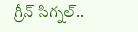గ్రీన్ సిగ్నల్..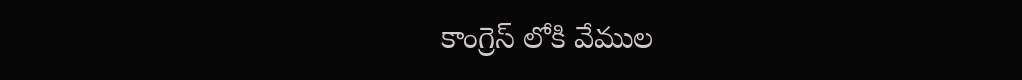కాంగ్రెస్ లోకి వేముల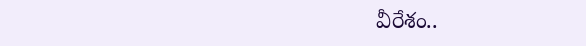వీరేశం..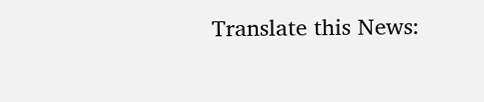Translate this News: